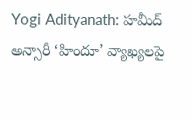Yogi Adityanath: హమీద్ అన్సారీ ‘హిందూ’ వ్యాఖ్యలపై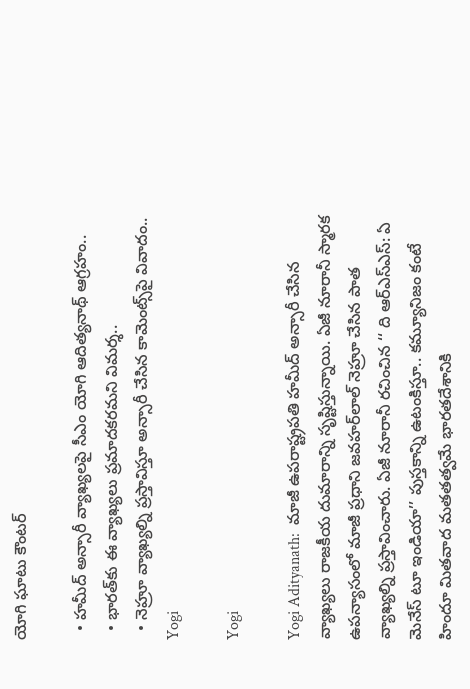యోగి ఘాటు కౌంటర్

  • హమీద్ అన్సారీ వ్యాఖ్యలపై సీఎం యోగి ఆదిత్యనాథ్ ఆగ్రహం..
  • భారత్‌కు ఈ వ్యాఖ్యలు ప్రమాదకరమని విమర్శ..
  • నెహ్రూ వ్యాఖ్యల్ని ప్రస్తావిస్తూ అన్సారీ చేసిన కామెంట్స్‌పై వివాదం..
Yogi

Yogi

Yogi Adityanath:  మాజీ ఉపరాష్ట్రపతి హమీద్ అన్సారీ చేసిన వ్యాఖ్యలు రాజకీయ దుమారాన్ని సృష్టిస్తున్నాయి. ఏజీ నూరానీ స్మారక ఉపన్యాసంలో మాజీ ప్రధాని జవహర్‌లాల్ నెహ్రూ చేసిన పాత వ్యాఖ్యల్ని ప్రస్తావించారు. ఏజీ నూరానీ రచించిన ‘‘ ది ఆర్ఎస్ఎస్: ఏ మెనేస్ టూ ఇండియా’’ పుస్తకాన్ని ఉటంకిస్తూ.. కమ్యూనిజం కంటే హిందూ మితవాద మతతత్వమే భారతదేశానికి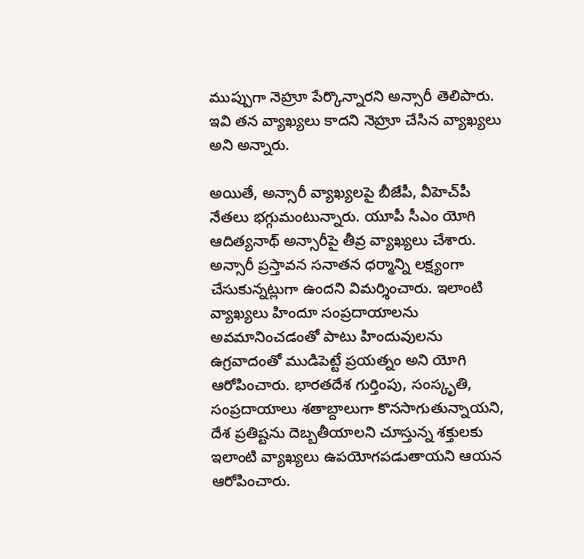ముప్పుగా నెహ్రూ పేర్కొన్నారని అన్సారీ తెలిపారు. ఇవి తన వ్యాఖ్యలు కాదని నెహ్రూ చేసిన వ్యాఖ్యలు అని అన్నారు.

అయితే, అన్సారీ వ్యాఖ్యలపై బీజేపీ, వీహెచ్‌పీ నేతలు భగ్గుమంటున్నారు. యూపీ సీఎం యోగి ఆదిత్యనాథ్ అన్సారీపై తీవ్ర వ్యాఖ్యలు చేశారు. అన్సారీ ప్రస్తావన సనాతన ధర్మాన్ని లక్ష్యంగా చేసుకున్నట్లుగా ఉందని విమర్శించారు. ఇలాంటి వ్యాఖ్యలు హిందూ సంప్రదాయాలను అవమానించడంతో పాటు హిందువులను ఉగ్రవాదంతో ముడిపెట్టే ప్రయత్నం అని యోగి ఆరోపించారు. భారతదేశ గుర్తింపు, సంస్కృతి, సంప్రదాయాలు శతాబ్దాలుగా కొనసాగుతున్నాయని, దేశ ప్రతిష్టను దెబ్బతీయాలని చూస్తున్న శక్తులకు ఇలాంటి వ్యాఖ్యలు ఉపయోగపడుతాయని ఆయన ఆరోపించారు.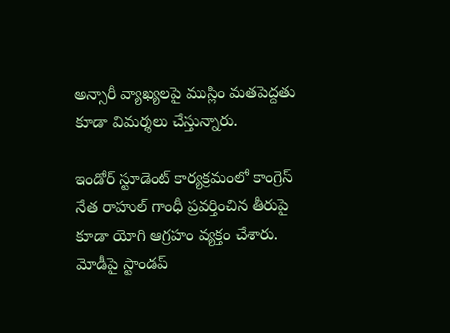అన్సారీ వ్యాఖ్యలపై ముస్లిం మతపెద్దతు కూడా విమర్శలు చేస్తున్నారు.

ఇండోర్ స్టూడెంట్ కార్యక్రమంలో కాంగ్రెస్ నేత రాహుల్ గాంధీ ప్రవర్తించిన తీరుపై కూడా యోగి ఆగ్రహం వ్యక్తం చేశారు. మోడీపై స్టాండప్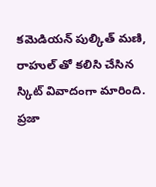కమెడియన్ పుల్కిత్ మణి, రాహుల్ ‌తో కలిసి చేసిన స్కిట్ వివాదంగా మారింది. ప్రజా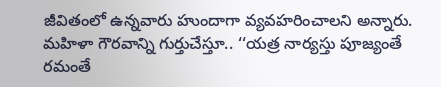జీవితంలో ఉన్నవారు హుందాగా వ్యవహరించాలని అన్నారు. మహిళా గౌరవాన్ని గుర్తుచేస్తూ.. ‘‘యత్ర నార్యస్తు పూజ్యంతే రమంతే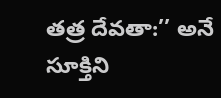తత్ర దేవతా:’’ అనే సూక్తిని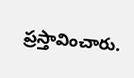ప్రస్తావించారు.